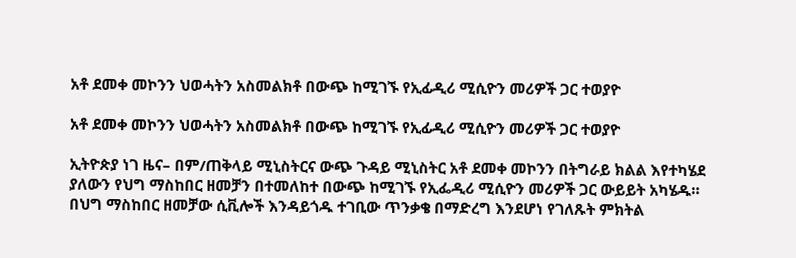አቶ ደመቀ መኮንን ህወሓትን አስመልክቶ በውጭ ከሚገኙ የኢፊዲሪ ሚሲዮን መሪዎች ጋር ተወያዮ

አቶ ደመቀ መኮንን ህወሓትን አስመልክቶ በውጭ ከሚገኙ የኢፊዲሪ ሚሲዮን መሪዎች ጋር ተወያዮ

ኢትዮጵያ ነገ ዜና– በም/ጠቅላይ ሚኒስትርና ውጭ ጉዳይ ሚኒስትር አቶ ደመቀ መኮንን በትግራይ ክልል እየተካሄደ ያለውን የህግ ማስከበር ዘመቻን በተመለከተ በውጭ ከሚገኙ የኢፌዲሪ ሚሲዮን መሪዎች ጋር ውይይት አካሄዱ።
በህግ ማስከበር ዘመቻው ሲቪሎች እንዳይጎዱ ተገቢው ጥንቃቄ በማድረግ እንደሆነ የገለጹት ምክትል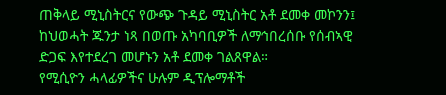ጠቅላይ ሚኒስትርና የውጭ ጉዳይ ሚኒስትር አቶ ደመቀ መኮንን፤ ከህወሓት ጁንታ ነጻ በወጡ አካባቢዎች ለማኅበረሰቡ የሰብኣዊ ድጋፍ እየተደረገ መሆኑን አቶ ደመቀ ገልጸዋል።
የሚሲዮን ሓላፊዎችና ሁሉም ዲፕሎማቶች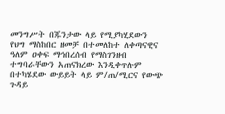መንግሥት በጁንታው ላይ የሚያካሂደውን የህግ ማስከበር ዘመቻ በተመለከተ ለቀጣናዊና ዓለም ዐቀፍ ማኅበረሰብ የማስገንዘብ ተግባራቸውን አጠናክረው እንዲቀጥሉም በተካሄደው ውይይት ላይ ም/ጠ/ሚርና የውጭ ጉዳይ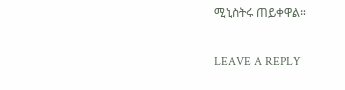ሚኒስትሩ ጠይቀዋል።

LEAVE A REPLY